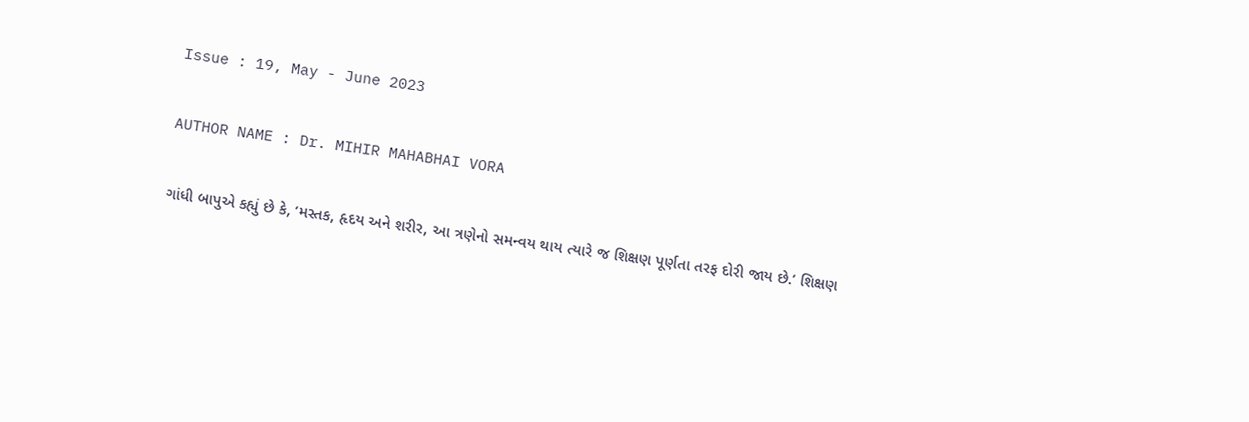Issue : 19, May - June 2023

AUTHOR NAME : Dr. MIHIR MAHABHAI VORA

ગાંધી બાપુએ કહ્યું છે કે, ‘મસ્તક, હૃદય અને શરીર, આ ત્રણેનો સમન્વય થાય ત્યારે જ શિક્ષણ પૂર્ણતા તરફ દોરી જાય છે.’ શિક્ષણ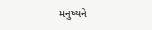મનુષ્યને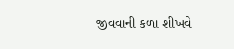જીવવાની કળા શીખવે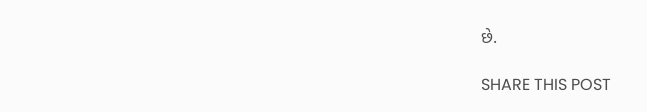છે.

SHARE THIS POST